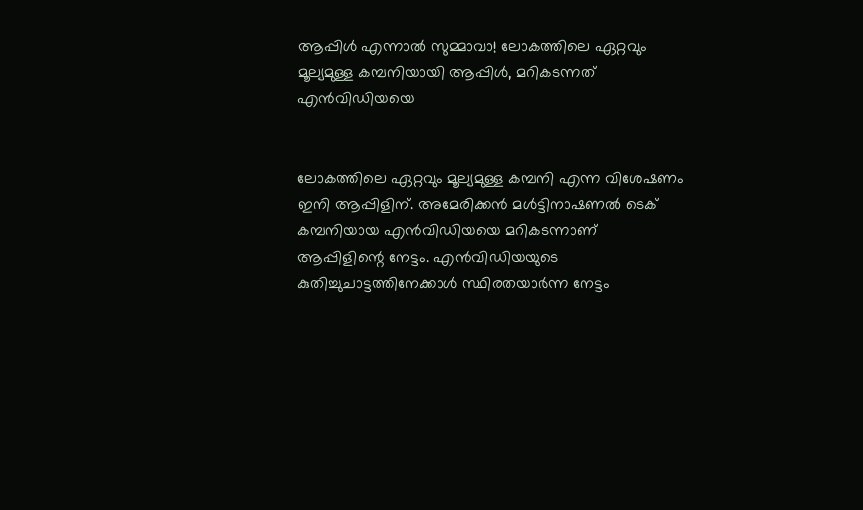ആപ്പിള്‍ എന്നാല്‍ സുമ്മാവാ! ലോകത്തിലെ ഏറ്റവും മൂല്യമുള്ള കമ്പനിയായി ആപ്പിള്‍, മറികടന്നത് എന്‍വിഡിയയെ


ലോകത്തിലെ ഏറ്റവും മൂല്യമുള്ള കമ്പനി എന്ന വിശേഷണം ഇനി ആപ്പിളിന്. അമേരിക്കന്‍ മള്‍ട്ടിനാഷണല്‍ ടെക് കമ്പനിയായ എന്‍വിഡിയയെ മറികടന്നാണ് ആപ്പിളിന്റെ നേട്ടം. എന്‍വിഡിയയുടെ കുതിച്ചുചാട്ടത്തിനേക്കാള്‍ സ്ഥിരതയാര്‍ന്ന നേട്ടം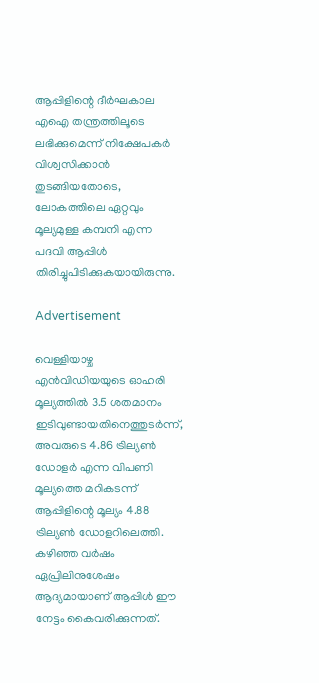ആപ്പിളിന്റെ ദീര്‍ഘകാല എഐ തന്ത്രത്തിലൂടെ ലഭിക്കുമെന്ന് നിക്ഷേപകര്‍ വിശ്വസിക്കാന്‍ തുടങ്ങിയതോടെ, ലോകത്തിലെ ഏറ്റവും മൂല്യമുള്ള കമ്പനി എന്ന പദവി ആപ്പിള്‍ തിരിച്ചുപിടിക്കുകയായിരുന്നു.

Advertisement

വെള്ളിയാഴ്ച എന്‍വിഡിയയുടെ ഓഹരി മൂല്യത്തില്‍ 3.5 ശതമാനം ഇടിവുണ്ടായതിനെത്തുടര്‍ന്ന്, അവരുടെ 4.86 ട്രില്യണ്‍ ഡോളര്‍ എന്ന വിപണി മൂല്യത്തെ മറികടന്ന് ആപ്പിളിന്റെ മൂല്യം 4.88 ട്രില്യണ്‍ ഡോളറിലെത്തി. കഴിഞ്ഞ വര്‍ഷം ഏപ്രിലിനുശേഷം ആദ്യമായാണ് ആപ്പിള്‍ ഈ നേട്ടം കൈവരിക്കുന്നത്.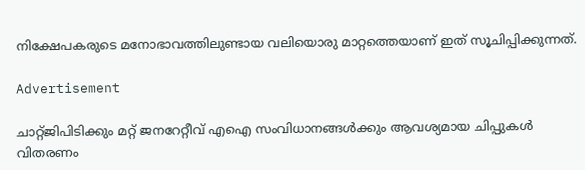നിക്ഷേപകരുടെ മനോഭാവത്തിലുണ്ടായ വലിയൊരു മാറ്റത്തെയാണ് ഇത് സൂചിപ്പിക്കുന്നത്.

Advertisement

ചാറ്റ്ജിപിടിക്കും മറ്റ് ജനറേറ്റീവ് എഐ സംവിധാനങ്ങള്‍ക്കും ആവശ്യമായ ചിപ്പുകള്‍ വിതരണം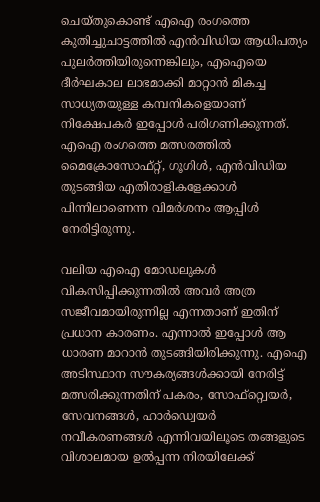ചെയ്തുകൊണ്ട് എഐ രംഗത്തെ കുതിച്ചുചാട്ടത്തില്‍ എന്‍വിഡിയ ആധിപത്യം പുലര്‍ത്തിയിരുന്നെങ്കിലും, എഐയെ ദീര്‍ഘകാല ലാഭമാക്കി മാറ്റാന്‍ മികച്ച സാധ്യതയുള്ള കമ്പനികളെയാണ് നിക്ഷേപകര്‍ ഇപ്പോള്‍ പരിഗണിക്കുന്നത്. എഐ രംഗത്തെ മത്സരത്തില്‍ മൈക്രോസോഫ്റ്റ്, ഗൂഗിള്‍, എന്‍വിഡിയ തുടങ്ങിയ എതിരാളികളേക്കാള്‍ പിന്നിലാണെന്ന വിമര്‍ശനം ആപ്പിള്‍ നേരിട്ടിരുന്നു.

വലിയ എഐ മോഡലുകള്‍ വികസിപ്പിക്കുന്നതില്‍ അവര്‍ അത്ര സജീവമായിരുന്നില്ല എന്നതാണ് ഇതിന് പ്രധാന കാരണം. എന്നാല്‍ ഇപ്പോള്‍ ആ ധാരണ മാറാന്‍ തുടങ്ങിയിരിക്കുന്നു. എഐ അടിസ്ഥാന സൗകര്യങ്ങള്‍ക്കായി നേരിട്ട് മത്സരിക്കുന്നതിന് പകരം, സോഫ്റ്റ്വെയര്‍, സേവനങ്ങള്‍, ഹാര്‍ഡ്വെയര്‍ നവീകരണങ്ങള്‍ എന്നിവയിലൂടെ തങ്ങളുടെ വിശാലമായ ഉല്‍പ്പന്ന നിരയിലേക്ക്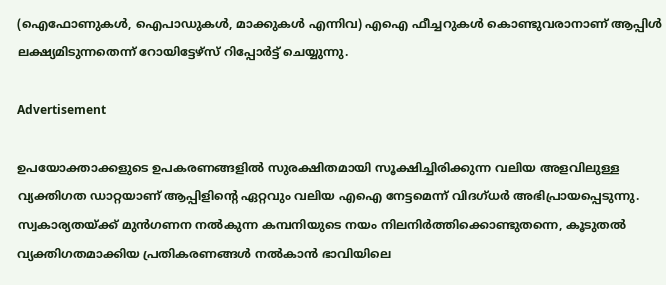(ഐഫോണുകള്‍, ഐപാഡുകള്‍, മാക്കുകള്‍ എന്നിവ) എഐ ഫീച്ചറുകള്‍ കൊണ്ടുവരാനാണ് ആപ്പിള്‍ ലക്ഷ്യമിടുന്നതെന്ന് റോയിട്ടേഴ്സ് റിപ്പോര്‍ട്ട് ചെയ്യുന്നു.

Advertisement

ഉപയോക്താക്കളുടെ ഉപകരണങ്ങളില്‍ സുരക്ഷിതമായി സൂക്ഷിച്ചിരിക്കുന്ന വലിയ അളവിലുള്ള വ്യക്തിഗത ഡാറ്റയാണ് ആപ്പിളിന്റെ ഏറ്റവും വലിയ എഐ നേട്ടമെന്ന് വിദഗ്ധര്‍ അഭിപ്രായപ്പെടുന്നു. സ്വകാര്യതയ്ക്ക് മുന്‍ഗണന നല്‍കുന്ന കമ്പനിയുടെ നയം നിലനിര്‍ത്തിക്കൊണ്ടുതന്നെ, കൂടുതല്‍ വ്യക്തിഗതമാക്കിയ പ്രതികരണങ്ങള്‍ നല്‍കാന്‍ ഭാവിയിലെ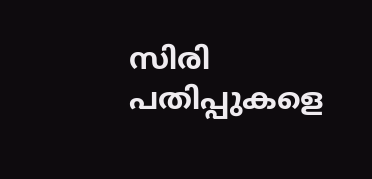സിരി പതിപ്പുകളെ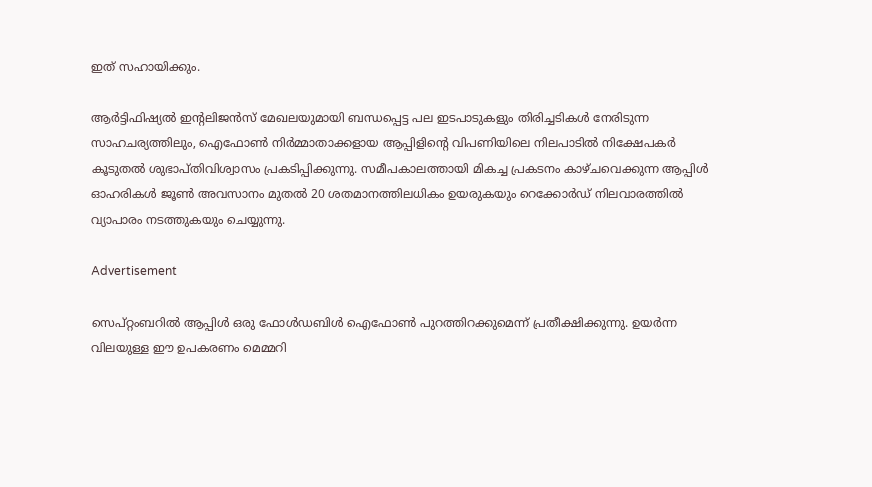ഇത് സഹായിക്കും.

ആര്‍ട്ടിഫിഷ്യല്‍ ഇന്റലിജന്‍സ് മേഖലയുമായി ബന്ധപ്പെട്ട പല ഇടപാടുകളും തിരിച്ചടികള്‍ നേരിടുന്ന സാഹചര്യത്തിലും, ഐഫോണ്‍ നിര്‍മ്മാതാക്കളായ ആപ്പിളിന്റെ വിപണിയിലെ നിലപാടില്‍ നിക്ഷേപകര്‍ കൂടുതല്‍ ശുഭാപ്തിവിശ്വാസം പ്രകടിപ്പിക്കുന്നു. സമീപകാലത്തായി മികച്ച പ്രകടനം കാഴ്ചവെക്കുന്ന ആപ്പിള്‍ ഓഹരികള്‍ ജൂണ്‍ അവസാനം മുതല്‍ 20 ശതമാനത്തിലധികം ഉയരുകയും റെക്കോര്‍ഡ് നിലവാരത്തില്‍ വ്യാപാരം നടത്തുകയും ചെയ്യുന്നു.

Advertisement

സെപ്റ്റംബറില്‍ ആപ്പിള്‍ ഒരു ഫോള്‍ഡബിള്‍ ഐഫോണ്‍ പുറത്തിറക്കുമെന്ന് പ്രതീക്ഷിക്കുന്നു. ഉയര്‍ന്ന വിലയുള്ള ഈ ഉപകരണം മെമ്മറി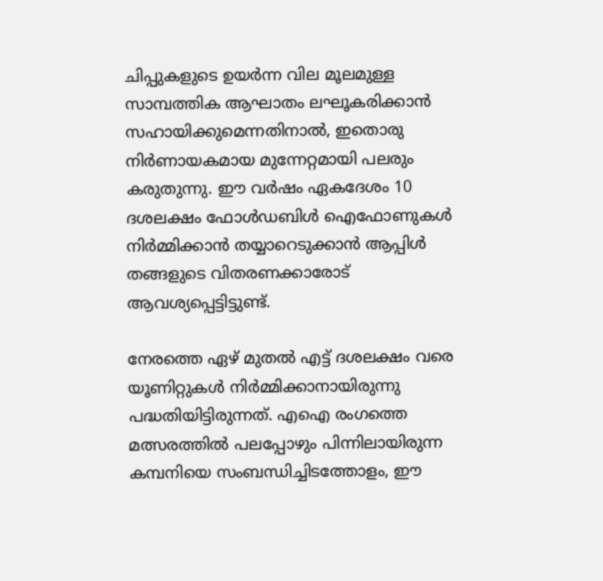ചിപ്പുകളുടെ ഉയര്‍ന്ന വില മൂലമുള്ള സാമ്പത്തിക ആഘാതം ലഘൂകരിക്കാന്‍ സഹായിക്കുമെന്നതിനാല്‍, ഇതൊരു നിര്‍ണായകമായ മുന്നേറ്റമായി പലരും കരുതുന്നു. ഈ വര്‍ഷം ഏകദേശം 10 ദശലക്ഷം ഫോള്‍ഡബിള്‍ ഐഫോണുകള്‍ നിര്‍മ്മിക്കാന്‍ തയ്യാറെടുക്കാന്‍ ആപ്പിള്‍ തങ്ങളുടെ വിതരണക്കാരോട് ആവശ്യപ്പെട്ടിട്ടുണ്ട്.

നേരത്തെ ഏഴ് മുതല്‍ എട്ട് ദശലക്ഷം വരെ യൂണിറ്റുകള്‍ നിര്‍മ്മിക്കാനായിരുന്നു പദ്ധതിയിട്ടിരുന്നത്. എഐ രംഗത്തെ മത്സരത്തില്‍ പലപ്പോഴും പിന്നിലായിരുന്ന കമ്പനിയെ സംബന്ധിച്ചിടത്തോളം, ഈ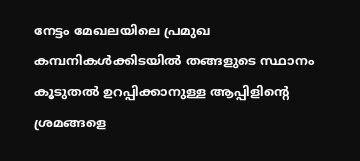നേട്ടം മേഖലയിലെ പ്രമുഖ കമ്പനികള്‍ക്കിടയില്‍ തങ്ങളുടെ സ്ഥാനം കൂടുതല്‍ ഉറപ്പിക്കാനുള്ള ആപ്പിളിന്റെ ശ്രമങ്ങളെ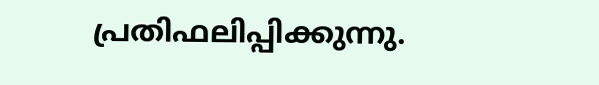പ്രതിഫലിപ്പിക്കുന്നു.